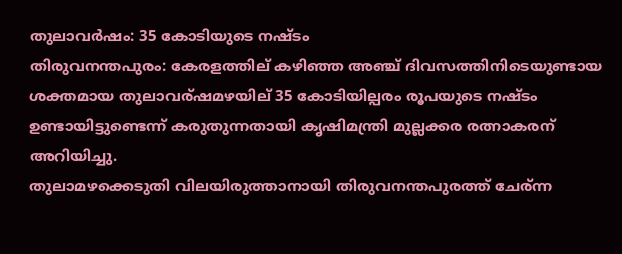തുലാവര്‍ഷം: 35 കോടിയുടെ നഷ്ടം
തിരുവനന്തപുരം: കേരളത്തില് കഴിഞ്ഞ അഞ്ച് ദിവസത്തിനിടെയുണ്ടായ ശക്തമായ തുലാവര്ഷമഴയില് 35 കോടിയില്പരം രൂപയുടെ നഷ്ടം ഉണ്ടായിട്ടുണ്ടെന്ന് കരുതുന്നതായി കൃഷിമന്ത്രി മുല്ലക്കര രത്നാകരന് അറിയിച്ചു.
തുലാമഴക്കെടുതി വിലയിരുത്താനായി തിരുവനന്തപുരത്ത് ചേര്ന്ന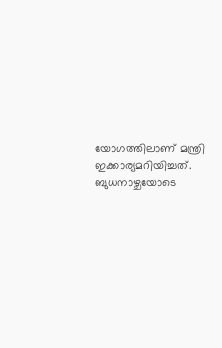യോഗത്തിലാണ് മന്ത്രി ഇക്കാര്യമറിയിച്ചത്.
ബുധനാഴ്ചയോടെ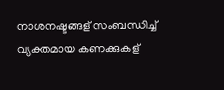നാശനഷ്ടങ്ങള് സംബന്ധിച്ച് വ്യക്തമായ കണക്കുകള്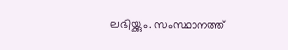ലഭിയ്ക്കും. സംസ്ഥാനത്ത്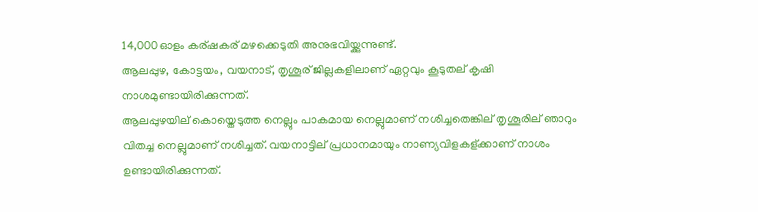14,000ഓളം കര്ഷകര് മഴക്കെടുതി അനുഭവിയ്ക്കുന്നുണ്ട്.
ആലപ്പുഴ, കോട്ടയം, വയനാട്, തൃശൂര് ജില്ലകളിലാണ് ഏറ്റവും കൂടുതല് കൃഷി നാശമുണ്ടായിരിക്കുന്നത്.
ആലപ്പുഴയില് കൊയ്തെടുത്ത നെല്ലും പാകമായ നെല്ലുമാണ് നശിച്ചതെങ്കില് തൃശൂരില് ഞാറും വിതച്ച നെല്ലുമാണ് നശിച്ചത്. വയനാട്ടില് പ്രധാനമായും നാണ്യവിളകള്ക്കാണ് നാശം ഉണ്ടായിരിക്കുന്നത്.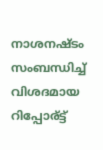നാശനഷ്ടം സംബന്ധിച്ച് വിശദമായ റിപ്പോര്ട്ട്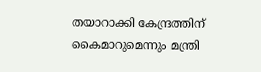തയാറാക്കി കേന്ദ്രത്തിന് കൈമാറുമെന്നും മന്ത്രി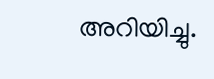അറിയിച്ചു.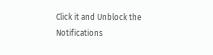Click it and Unblock the Notifications